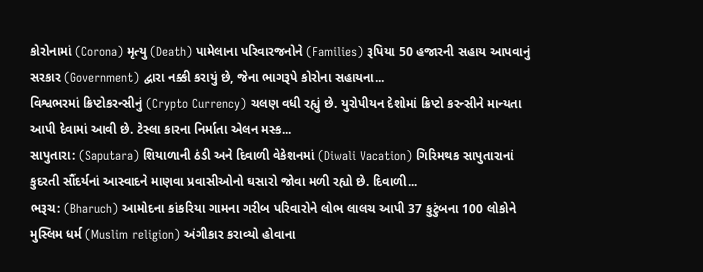કોરોનામાં (Corona) મૃત્યુ (Death) પામેલાના પરિવારજનોને (Families) રૂપિયા 50 હજારની સહાય આપવાનું સરકાર (Government) દ્વારા નક્કી કરાયું છે, જેના ભાગરૂપે કોરોના સહાયના...
વિશ્વભરમાં ક્રિપ્ટોકરન્સીનું (Crypto Currency) ચલણ વધી રહ્યું છે. યુરોપીયન દેશોમાં ક્રિપ્ટો કરન્સીને માન્યતા આપી દેવામાં આવી છે. ટેસ્લા કારના નિર્માતા એલન મસ્ક...
સાપુતારા: (Saputara) શિયાળાની ઠંડી અને દિવાળી વેકેશનમાં (Diwali Vacation) ગિરિમથક સાપુતારાનાં કુદરતી સૌંદર્યનાં આસ્વાદને માણવા પ્રવાસીઓનો ઘસારો જોવા મળી રહ્યો છે. દિવાળી...
ભરૂચ: (Bharuch) આમોદના કાંકરિયા ગામના ગરીબ પરિવારોને લોભ લાલચ આપી 37 કુટુંબના 100 લોકોને મુસ્લિમ ધર્મ (Muslim religion) અંગીકાર કરાવ્યો હોવાના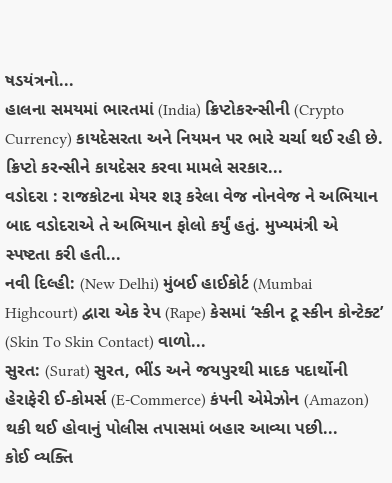ષડયંત્રનો...
હાલના સમયમાં ભારતમાં (India) ક્રિપ્ટોકરન્સીની (Crypto Currency) કાયદેસરતા અને નિયમન પર ભારે ચર્ચા થઈ રહી છે. ક્રિપ્ટો કરન્સીને કાયદેસર કરવા મામલે સરકાર...
વડોદરા : રાજકોટના મેયર શરૂ કરેલા વેજ નોનવેજ ને અભિયાન બાદ વડોદરાએ તે અભિયાન ફોલો કર્યું હતું. મુખ્યમંત્રી એ સ્પષ્ટતા કરી હતી...
નવી દિલ્હી: (New Delhi) મુંબઈ હાઈકોર્ટ (Mumbai Highcourt) દ્વારા એક રેપ (Rape) કેસમાં ‘સ્કીન ટૂ સ્કીન કોન્ટેક્ટ’ (Skin To Skin Contact) વાળો...
સુરત: (Surat) સુરત, ભીંડ અને જયપુરથી માદક પદાર્થોની હેરાફેરી ઈ-કોમર્સ (E-Commerce) કંપની એમેઝોન (Amazon) થકી થઈ હોવાનું પોલીસ તપાસમાં બહાર આવ્યા પછી...
કોઈ વ્યક્તિ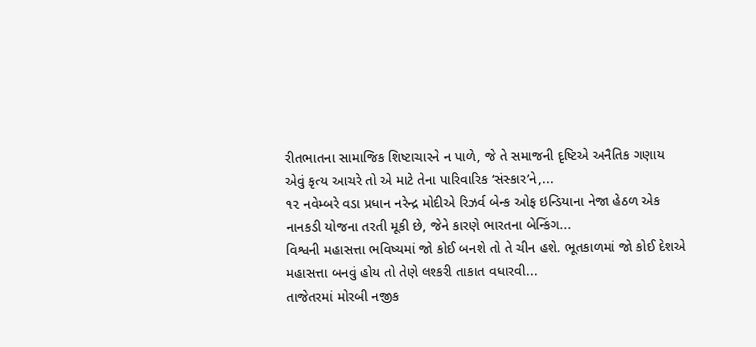રીતભાતના સામાજિક શિષ્ટાચારને ન પાળે, જે તે સમાજની દૃષ્ટિએ અનૈતિક ગણાય એવું કૃત્ય આચરે તો એ માટે તેના પારિવારિક ‘સંસ્કાર’ને,...
૧૨ નવેમ્બરે વડા પ્રધાન નરેન્દ્ર મોદીએ રિઝર્વ બેન્ક ઓફ ઇન્ડિયાના નેજા હેઠળ એક નાનકડી યોજના તરતી મૂકી છે, જેને કારણે ભારતના બેન્કિંગ...
વિશ્વની મહાસત્તા ભવિષ્યમાં જો કોઈ બનશે તો તે ચીન હશે. ભૂતકાળમાં જો કોઈ દેશએ મહાસત્તા બનવું હોય તો તેણે લશ્કરી તાકાત વધારવી...
તાજેતરમાં મોરબી નજીક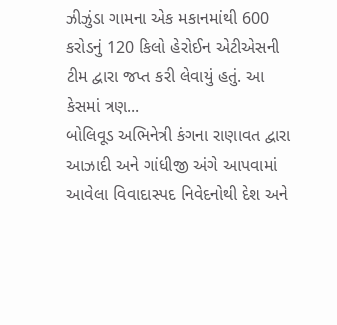ઝીઝુંડા ગામના એક મકાનમાંથી 600 કરોડનું 120 કિલો હેરોઈન એટીએસની ટીમ દ્વારા જપ્ત કરી લેવાયું હતું. આ કેસમાં ત્રણ...
બોલિવૂડ અભિનેત્રી કંગના રાણાવત દ્વારા આઝાદી અને ગાંધીજી અંગે આપવામાં આવેલા વિવાદાસ્પદ નિવેદનોથી દેશ અને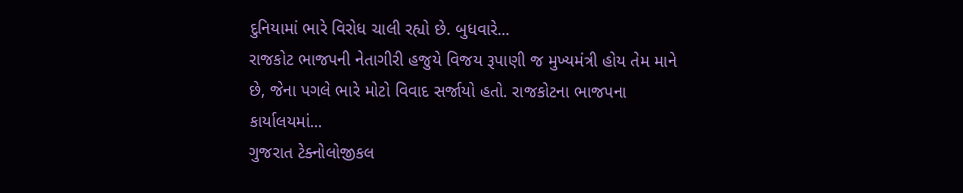દુનિયામાં ભારે વિરોધ ચાલી રહ્યો છે. બુધવારે...
રાજકોટ ભાજપની નેતાગીરી હજુયે વિજય રૂપાણી જ મુખ્યમંત્રી હોય તેમ માને છે, જેના પગલે ભારે મોટો વિવાદ સર્જાયો હતો. રાજકોટના ભાજપના કાર્યાલયમાં...
ગુજરાત ટેક્નોલોજીકલ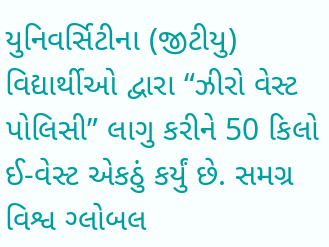યુનિવર્સિટીના (જીટીયુ) વિદ્યાર્થીઓ દ્વારા “ઝીરો વેસ્ટ પોલિસી” લાગુ કરીને 50 કિલો ઈ-વેસ્ટ એકઠું કર્યું છે. સમગ્ર વિશ્વ ગ્લોબલ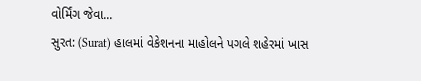વોર્મિંગ જેવા...
સુરત: (Surat) હાલમાં વેકેશનના માહોલને પગલે શહેરમાં ખાસ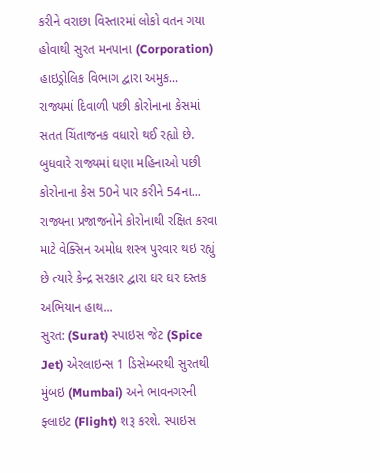કરીને વરાછા વિસ્તારમાં લોકો વતન ગયા હોવાથી સુરત મનપાના (Corporation) હાઇડ્રોલિક વિભાગ દ્વારા અમુક...
રાજ્યમાં દિવાળી પછી કોરોનાના કેસમાં સતત ચિંતાજનક વધારો થઈ રહ્યો છે. બુધવારે રાજ્યમાં ઘણા મહિનાઓ પછી કોરોનાના કેસ 50ને પાર કરીને 54ના...
રાજ્યના પ્રજાજનોને કોરોનાથી રક્ષિત કરવા માટે વેક્સિન અમોધ શસ્ત્ર પુરવાર થઇ રહ્યું છે ત્યારે કેન્દ્ર સરકાર દ્વારા ઘર ઘર દસ્તક અભિયાન હાથ...
સુરત: (Surat) સ્પાઇસ જેટ (Spice Jet) એરલાઇન્સ 1 ડિસેમ્બરથી સુરતથી મુંબઇ (Mumbai) અને ભાવનગરની ફ્લાઇટ (Flight) શરૂ કરશે. સ્પાઇસ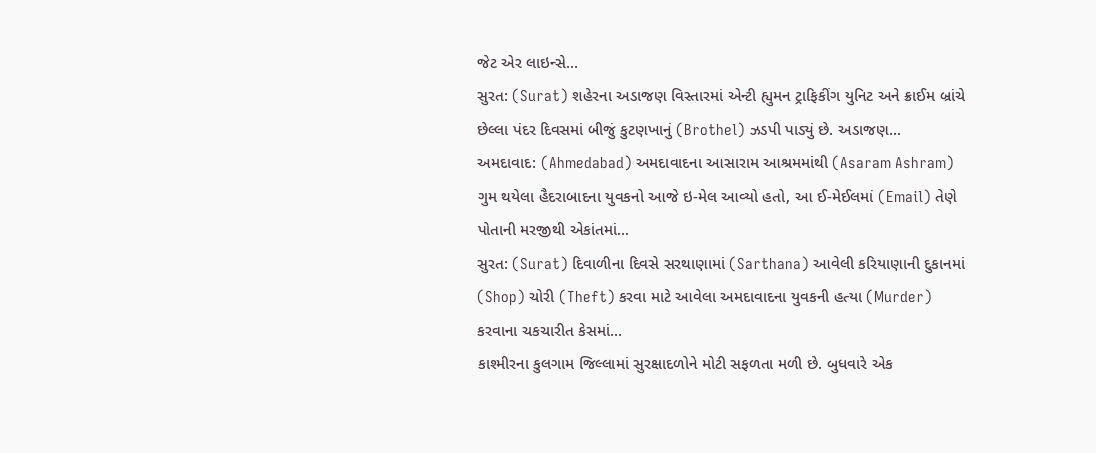જેટ એર લાઇન્સે...
સુરત: (Surat) શહેરના અડાજણ વિસ્તારમાં એન્ટી હ્યુમન ટ્રાફિકીંગ યુનિટ અને ક્રાઈમ બ્રાંચે છેલ્લા પંદર દિવસમાં બીજું કુટણખાનું (Brothel) ઝડપી પાડ્યું છે. અડાજણ...
અમદાવાદ: (Ahmedabad) અમદાવાદના આસારામ આશ્રમમાંથી (Asaram Ashram) ગુમ થયેલા હૈદરાબાદના યુવકનો આજે ઇ-મેલ આવ્યો હતો, આ ઈ-મેઈલમાં (Email) તેણે પોતાની મરજીથી એકાંતમાં...
સુરત: (Surat) દિવાળીના દિવસે સરથાણામાં (Sarthana) આવેલી કરિયાણાની દુકાનમાં (Shop) ચોરી (Theft) કરવા માટે આવેલા અમદાવાદના યુવકની હત્યા (Murder) કરવાના ચકચારીત કેસમાં...
કાશ્મીરના કુલગામ જિલ્લામાં સુરક્ષાદળોને મોટી સફળતા મળી છે. બુધવારે એક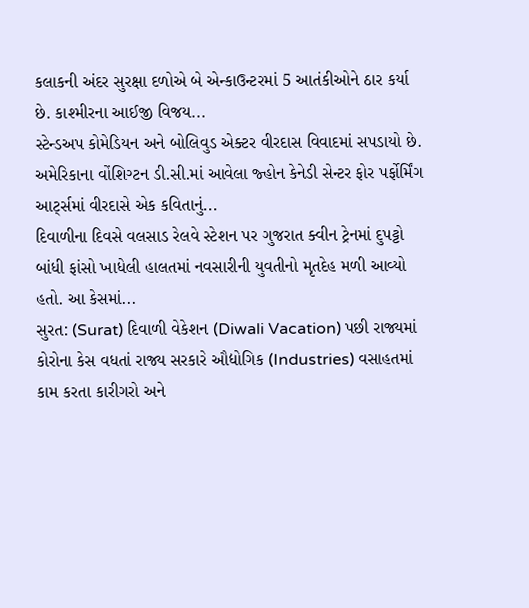કલાકની અંદર સુરક્ષા દળોએ બે એન્કાઉન્ટરમાં 5 આતંકીઓને ઠાર કર્યા છે. કાશ્મીરના આઈજી વિજય...
સ્ટેન્ડઅપ કોમેડિયન અને બોલિવુડ એક્ટર વીરદાસ વિવાદમાં સપડાયો છે. અમેરિકાના વોંશિગ્ટન ડી.સી.માં આવેલા જ્હોન કેનેડી સેન્ટર ફોર પર્ફોર્મિંગ આર્ટ્સમાં વીરદાસે એક કવિતાનું...
દિવાળીના દિવસે વલસાડ રેલવે સ્ટેશન પર ગુજરાત ક્વીન ટ્રેનમાં દુપટ્ટો બાંધી ફાંસો ખાધેલી હાલતમાં નવસારીની યુવતીનો મૃતદેહ મળી આવ્યો હતો. આ કેસમાં...
સુરત: (Surat) દિવાળી વેકેશન (Diwali Vacation) પછી રાજ્યમાં કોરોના કેસ વધતાં રાજ્ય સરકારે ઔદ્યોગિક (Industries) વસાહતમાં કામ કરતા કારીગરો અને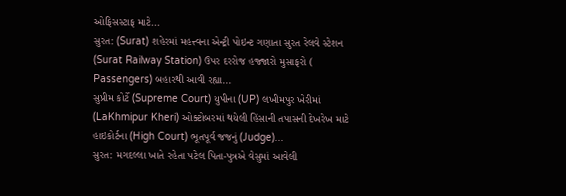ઓફિસસ્ટાફ માટે...
સુરત: (Surat) શહેરમાં મહત્ત્વના એન્ટ્રી પોઇન્ટ ગણાતા સુરત રેલવે સ્ટેશન (Surat Railway Station) ઉપર દરરોજ હજ્જારો મુસાફરો ( Passengers) બહારથી આવી રહ્યા...
સુપ્રીમ કોર્ટે (Supreme Court) યુપીના (UP) લખીમપુર ખેરીમાં (LaKhmipur Kheri) ઓક્ટોબરમાં થયેલી હિંસાની તપાસની દેખરેખ માટે હાઇકોર્ટના (High Court) ભૂતપૂર્વ જજનું (Judge)...
સુરત: મગદલ્લા ખાતે રહેતા પટેલ પિતા-પુત્રએ વેસુમાં આવેલી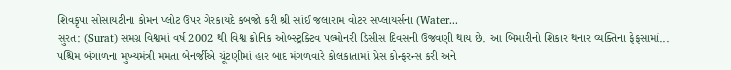શિવકૃપા સોસાયટીના કોમન પ્લોટ ઉપર ગેરકાયદે કબજો કરી શ્રી સાંઈ જલારામ વોટર સપ્લાયર્સના (Water...
સુરત: (Surat) સમગ્ર વિશ્વમાં વર્ષ 2002 થી વિશ્વ ક્રોનિક ઓબ્સ્ટ્રક્ટિવ પલ્મોનરી ડિસીસ દિવસની ઉજવણી થાય છે. આ બિમારીનો શિકાર થનાર વ્યક્તિના ફેફસામાં...
પશ્ચિમ બંગાળના મુખ્યમંત્રી મમતા બેનર્જીએ ચૂંટણીમાં હાર બાદ મંગળવારે કોલકાતામાં પ્રેસ કોન્ફરન્સ કરી અને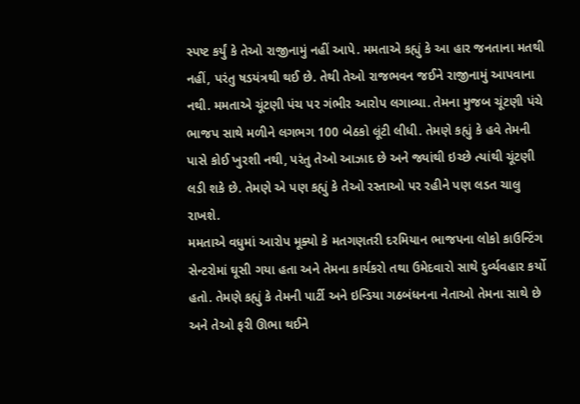સ્પષ્ટ કર્યું કે તેઓ રાજીનામું નહીં આપે. મમતાએ કહ્યું કે આ હાર જનતાના મતથી નહીં, પરંતુ ષડયંત્રથી થઈ છે. તેથી તેઓ રાજભવન જઈને રાજીનામું આપવાના નથી. મમતાએ ચૂંટણી પંચ પર ગંભીર આરોપ લગાવ્યા. તેમના મુજબ ચૂંટણી પંચે ભાજપ સાથે મળીને લગભગ 100 બેઠકો લૂંટી લીધી. તેમણે કહ્યું કે હવે તેમની પાસે કોઈ ખુરશી નથી, પરંતુ તેઓ આઝાદ છે અને જ્યાંથી ઇચ્છે ત્યાંથી ચૂંટણી લડી શકે છે. તેમણે એ પણ કહ્યું કે તેઓ રસ્તાઓ પર રહીને પણ લડત ચાલુ રાખશે.
મમતાએ વધુમાં આરોપ મૂક્યો કે મતગણતરી દરમિયાન ભાજપના લોકો કાઉન્ટિંગ સેન્ટરોમાં ઘૂસી ગયા હતા અને તેમના કાર્યકરો તથા ઉમેદવારો સાથે દુર્વ્યવહાર કર્યો હતો. તેમણે કહ્યું કે તેમની પાર્ટી અને ઇન્ડિયા ગઠબંધનના નેતાઓ તેમના સાથે છે અને તેઓ ફરી ઊભા થઈને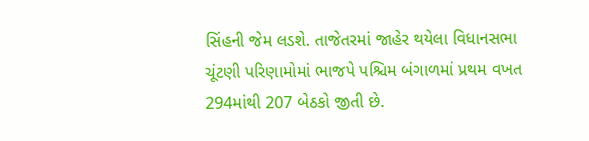સિંહની જેમ લડશે. તાજેતરમાં જાહેર થયેલા વિધાનસભા ચૂંટણી પરિણામોમાં ભાજપે પશ્ચિમ બંગાળમાં પ્રથમ વખત 294માંથી 207 બેઠકો જીતી છે.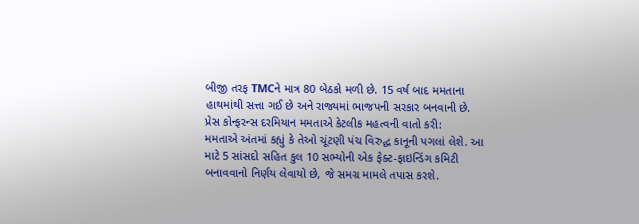બીજી તરફ TMCને માત્ર 80 બેઠકો મળી છે. 15 વર્ષ બાદ મમતાના હાથમાંથી સત્તા ગઈ છે અને રાજ્યમાં ભાજપની સરકાર બનવાની છે.
પ્રેસ કોન્ફરન્સ દરમિયાન મમતાએ કેટલીક મહત્વની વાતો કરી:
મમતાએ અંતમાં કહ્યું કે તેઓ ચૂંટણી પંચ વિરુદ્ધ કાનૂની પગલાં લેશે. આ માટે 5 સાંસદો સહિત કુલ 10 સભ્યોની એક ફેક્ટ-ફાઇન્ડિંગ કમિટી બનાવવાનો નિર્ણય લેવાયો છે, જે સમગ્ર મામલે તપાસ કરશે.